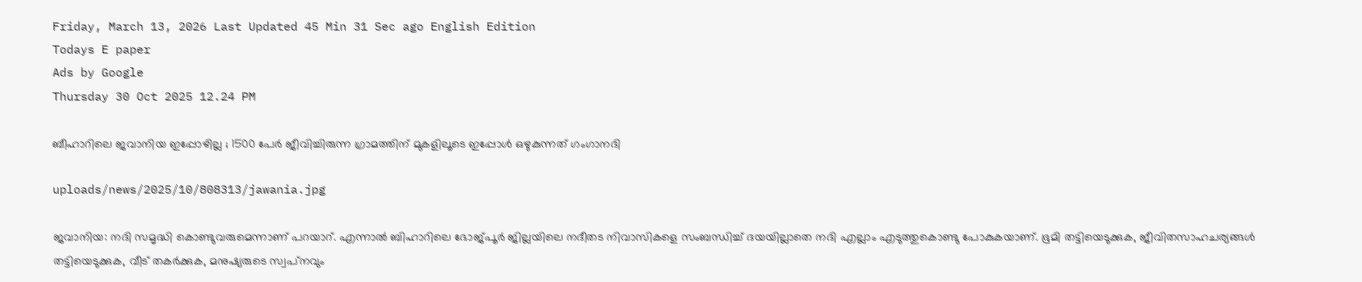Friday, March 13, 2026 Last Updated 45 Min 31 Sec ago English Edition
Todays E paper
Ads by Google
Thursday 30 Oct 2025 12.24 PM

ബീഹാറിലെ ജവാനിയ ഇപ്പോഴില്ല ; 1500 പേര്‍ ജീവിച്ചിരുന്ന ഗ്രാമത്തിന് മുകളിലൂടെ ഇപ്പോള്‍ ഒഴുകുന്നത് ഗംഗാനദി

uploads/news/2025/10/808313/jawania.jpg

ജവാനിയ: നദി സമൃദ്ധി കൊണ്ടുവരുമെന്നാണ് പറയാറ്. എന്നാല്‍ ബിഹാറിലെ ഭോജ്പൂര്‍ ജില്ലയിലെ നദീതട നിവാസികളെ സംബന്ധിച്ച് ദയയില്ലാതെ നദി എല്ലാം എടുത്തുകൊണ്ടു പോകുകയാണ്. ഭൂമി തട്ടിയെടുക്കുക, ജീവിതസാഹചര്യങ്ങള്‍ തട്ടിയെടുക്കുക, വീട് തകര്‍ക്കുക, മനുഷ്യരുടെ സ്വപ്‌നവും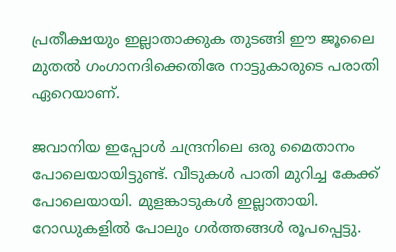പ്രതീക്ഷയും ഇല്ലാതാക്കുക തുടങ്ങി ഈ ജൂലൈ മുതല്‍ ഗംഗാനദിക്കെതിരേ നാട്ടുകാരുടെ പരാതി ഏറെയാണ്.

ജവാനിയ ഇപ്പോള്‍ ചന്ദ്രനിലെ ഒരു മൈതാനം പോലെയായിട്ടുണ്ട്. വീടുകള്‍ പാതി മുറിച്ച കേക്ക് പോലെയായി. മുളങ്കാടുകള്‍ ഇല്ലാതായി. റോഡുകളില്‍ പോലും ഗര്‍ത്തങ്ങള്‍ രൂപപ്പെട്ടു.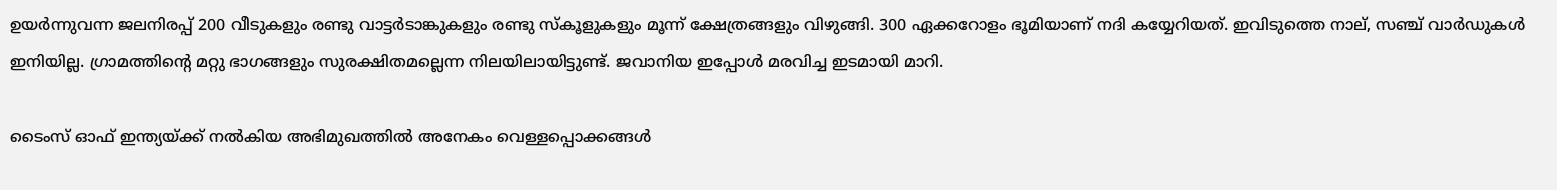ഉയര്‍ന്നുവന്ന ജലനിരപ്പ് 200 വീടുകളും രണ്ടു വാട്ടര്‍ടാങ്കുകളും രണ്ടു സ്‌കൂളുകളും മൂന്ന് ക്ഷേത്രങ്ങളും വിഴുങ്ങി. 300 ഏക്കറോളം ഭൂമിയാണ് നദി കയ്യേറിയത്. ഇവിടുത്തെ നാല്, സഞ്ച് വാര്‍ഡുകള്‍ ഇനിയില്ല. ഗ്രാമത്തിന്റെ മറ്റു ഭാഗങ്ങളും സുരക്ഷിതമല്ലെന്ന നിലയിലായിട്ടുണ്ട്. ജവാനിയ ഇപ്പോള്‍ മരവിച്ച ഇടമായി മാറി.

ടൈംസ് ഓഫ് ഇന്ത്യയ്ക്ക് നല്‍കിയ അഭിമുഖത്തില്‍ അനേകം വെള്ളപ്പൊക്കങ്ങള്‍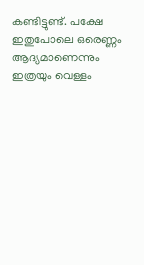കണ്ടിട്ടുണ്ട്. പക്ഷേ ഇതുപോലെ ഒരെണ്ണം ആദ്യമാണെന്നും ഇത്രയും വെള്ളം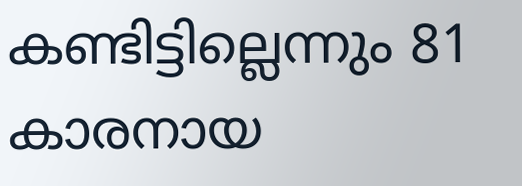കണ്ടിട്ടില്ലെന്നും 81 കാരനായ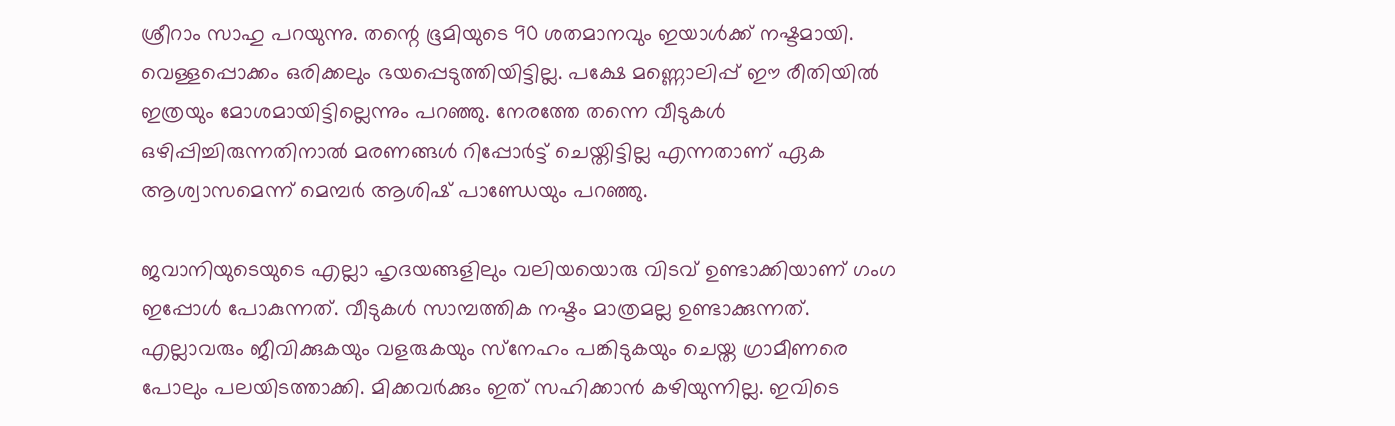ശ്രീറാം സാഹു പറയുന്നു. തന്റെ ഭൂമിയുടെ 90 ശതമാനവും ഇയാള്‍ക്ക് നഷ്ടമായി. വെള്ളപ്പൊക്കം ഒരിക്കലും ഭയപ്പെടുത്തിയിട്ടില്ല. പക്ഷേ മണ്ണൊലിപ്പ് ഈ രീതിയില്‍ ഇത്രയും മോശമായിട്ടില്ലെന്നും പറഞ്ഞു. നേരത്തേ തന്നെ വീടുകള്‍ ഒഴിപ്പിച്ചിരുന്നതിനാല്‍ മരണങ്ങള്‍ റിപ്പോര്‍ട്ട് ചെയ്തിട്ടില്ല എന്നതാണ് ഏക ആശ്വാസമെന്ന് മെമ്പര്‍ ആശിഷ് പാണ്ഡേയും പറഞ്ഞു.

ജവാനിയുടെയുടെ എല്ലാ ഹൃദയങ്ങളിലും വലിയയൊരു വിടവ് ഉണ്ടാക്കിയാണ് ഗംഗ ഇപ്പോള്‍ പോകുന്നത്. വീടുകള്‍ സാമ്പത്തിക നഷ്ടം മാത്രമല്ല ഉണ്ടാക്കുന്നത്. എല്ലാവരും ജീവിക്കുകയും വളരുകയും സ്‌നേഹം പങ്കിടുകയും ചെയ്ത ഗ്രാമീണരെ പോലും പലയിടത്താക്കി. മിക്കവര്‍ക്കും ഇത് സഹിക്കാന്‍ കഴിയുന്നില്ല. ഇവിടെ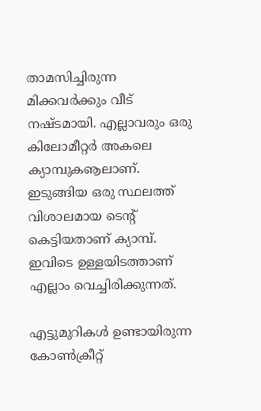താമസിച്ചിരുന്ന മിക്കവര്‍ക്കും വീട് നഷ്ടമായി. എല്ലാവരും ഒരു കിലോമീറ്റര്‍ അകലെ ക്യാമ്പുകൡലാണ്. ഇടുങ്ങിയ ഒരു സ്ഥലത്ത് വിശാലമായ ടെന്റ് കെട്ടിയതാണ് ക്യാമ്പ്. ഇവിടെ ഉള്ളയിടത്താണ് എല്ലാം വെച്ചിരിക്കുന്നത്.

എട്ടുമുറികള്‍ ഉണ്ടായിരുന്ന കോണ്‍ക്രീറ്റ്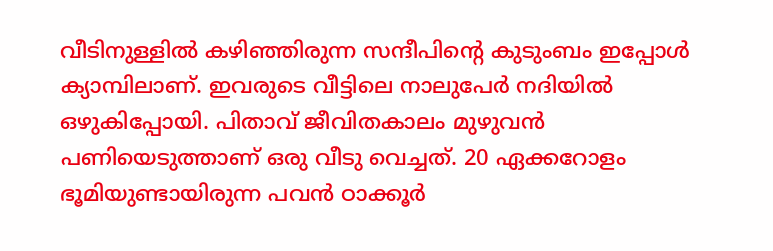വീടിനുള്ളില്‍ കഴിഞ്ഞിരുന്ന സന്ദീപിന്റെ കുടുംബം ഇപ്പോള്‍ ക്യാമ്പിലാണ്. ഇവരുടെ വീട്ടിലെ നാലുപേര്‍ നദിയില്‍ ഒഴുകിപ്പോയി. പിതാവ് ജീവിതകാലം മുഴുവന്‍ പണിയെടുത്താണ് ഒരു വീടു വെച്ചത്. 20 ഏക്കറോളം ഭൂമിയുണ്ടായിരുന്ന പവന്‍ ഠാക്കൂര്‍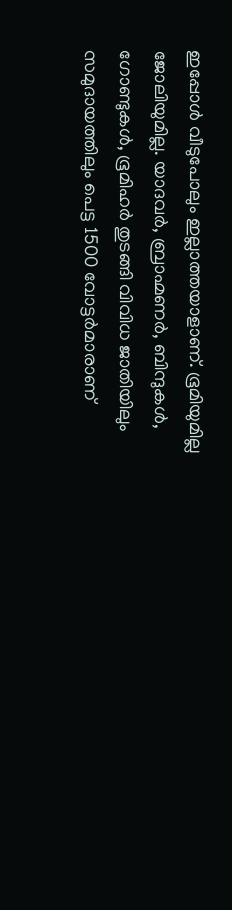ഇപ്പോള്‍ വീടുപോലും ഇല്ലാത്തയാളാണ്. ഭൂമിയുമില്ല ജോലിയുമില്ല. യാദവര്‍, ബ്രാഹ്മണര്‍, ബിന്ദുകള്‍, ഗോണ്ടുകള്‍, ഭൂമിഹര്‍ തുടങ്ങി വിവിധ ജാതിയിലും സമുദായത്തിലും പെട്ട 1500 വോട്ടര്‍മാരാണ്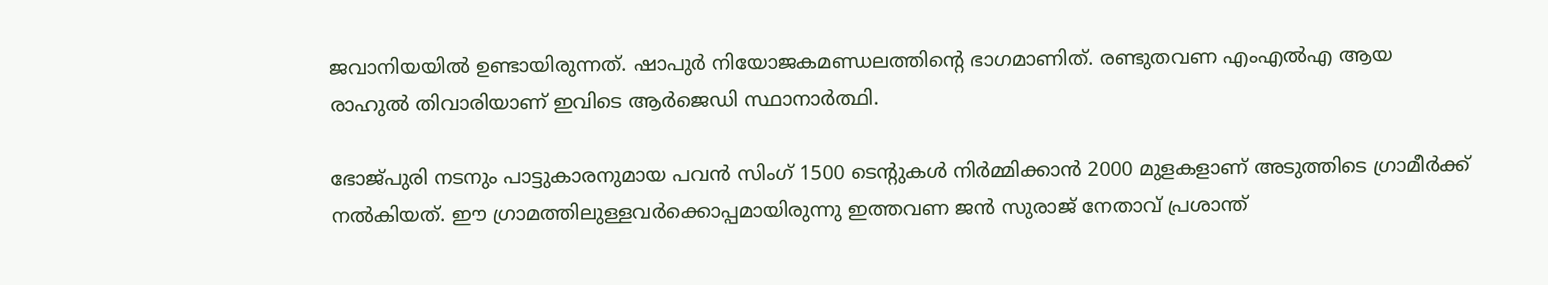ജവാനിയയില്‍ ഉണ്ടായിരുന്നത്. ഷാപുര്‍ നിയോജകമണ്ഡലത്തിന്റെ ഭാഗമാണിത്. രണ്ടുതവണ എംഎല്‍എ ആയ രാഹുല്‍ തിവാരിയാണ് ഇവിടെ ആര്‍ജെഡി സ്ഥാനാര്‍ത്ഥി.

ഭോജ്പുരി നടനും പാട്ടുകാരനുമായ പവന്‍ സിംഗ് 1500 ടെന്റുകള്‍ നിര്‍മ്മിക്കാന്‍ 2000 മുളകളാണ് അടുത്തിടെ ഗ്രാമീര്‍ക്ക് നല്‍കിയത്. ഈ ഗ്രാമത്തിലുള്ളവര്‍ക്കൊപ്പമായിരുന്നു ഇത്തവണ ജന്‍ സുരാജ് നേതാവ് പ്രശാന്ത്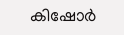കിഷോര്‍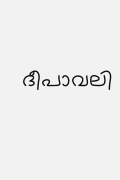ദീപാവലി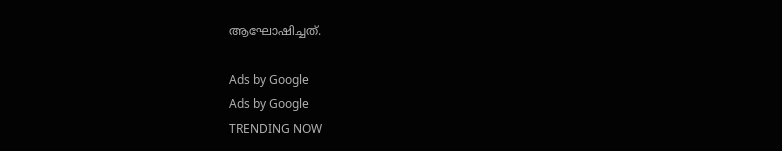ആഘോഷിച്ചത്.

Ads by Google
Ads by Google
TRENDING NOW